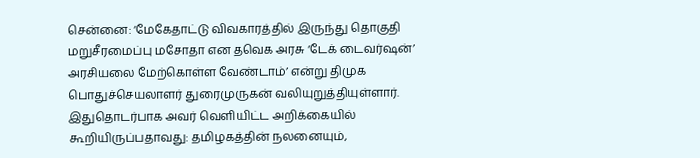சென்னை: ‘மேகேதாட்டு விவகாரத்தில் இருந்து தொகுதி மறுசீரமைப்பு மசோதா என தவெக அரசு ‘டேக் டைவர்ஷன்’ அரசியலை மேற்கொள்ள வேண்டாம்’ என்று திமுக பொதுச்செயலாளர் துரைமுருகன் வலியுறுத்தியுள்ளார்.
இதுதொடர்பாக அவர் வெளியிட்ட அறிக்கையில் கூறியிருப்பதாவது: தமிழகத்தின் நலனையும்,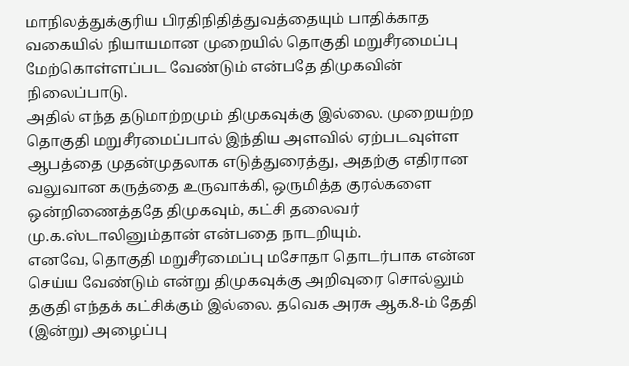மாநிலத்துக்குரிய பிரதிநிதித்துவத்தையும் பாதிக்காத வகையில் நியாயமான முறையில் தொகுதி மறுசீரமைப்பு மேற்கொள்ளப்பட வேண்டும் என்பதே திமுகவின் நிலைப்பாடு.
அதில் எந்த தடுமாற்றமும் திமுகவுக்கு இல்லை. முறையற்ற தொகுதி மறுசீரமைப்பால் இந்திய அளவில் ஏற்படவுள்ள ஆபத்தை முதன்முதலாக எடுத்துரைத்து, அதற்கு எதிரான வலுவான கருத்தை உருவாக்கி, ஒருமித்த குரல்களை ஒன்றிணைத்ததே திமுகவும், கட்சி தலைவர் மு.க.ஸ்டாலினும்தான் என்பதை நாடறியும்.
எனவே, தொகுதி மறுசீரமைப்பு மசோதா தொடர்பாக என்ன செய்ய வேண்டும் என்று திமுகவுக்கு அறிவுரை சொல்லும் தகுதி எந்தக் கட்சிக்கும் இல்லை. தவெக அரசு ஆக.8-ம் தேதி (இன்று) அழைப்பு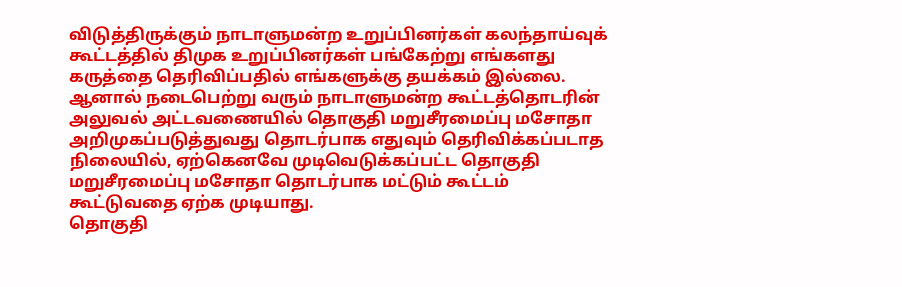விடுத்திருக்கும் நாடாளுமன்ற உறுப்பினர்கள் கலந்தாய்வுக் கூட்டத்தில் திமுக உறுப்பினர்கள் பங்கேற்று எங்களது கருத்தை தெரிவிப்பதில் எங்களுக்கு தயக்கம் இல்லை.
ஆனால் நடைபெற்று வரும் நாடாளுமன்ற கூட்டத்தொடரின் அலுவல் அட்டவணையில் தொகுதி மறுசீரமைப்பு மசோதா அறிமுகப்படுத்துவது தொடர்பாக எதுவும் தெரிவிக்கப்படாத நிலையில், ஏற்கெனவே முடிவெடுக்கப்பட்ட தொகுதி மறுசீரமைப்பு மசோதா தொடர்பாக மட்டும் கூட்டம் கூட்டுவதை ஏற்க முடியாது.
தொகுதி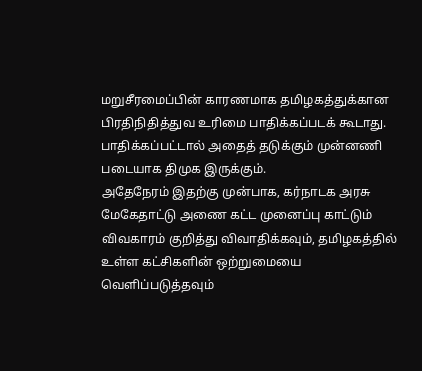மறுசீரமைப்பின் காரணமாக தமிழகத்துக்கான பிரதிநிதித்துவ உரிமை பாதிக்கப்படக் கூடாது. பாதிக்கப்பட்டால் அதைத் தடுக்கும் முன்னணி படையாக திமுக இருக்கும்.
அதேநேரம் இதற்கு முன்பாக, கர்நாடக அரசு மேகேதாட்டு அணை கட்ட முனைப்பு காட்டும் விவகாரம் குறித்து விவாதிக்கவும், தமிழகத்தில் உள்ள கட்சிகளின் ஒற்றுமையை வெளிப்படுத்தவும்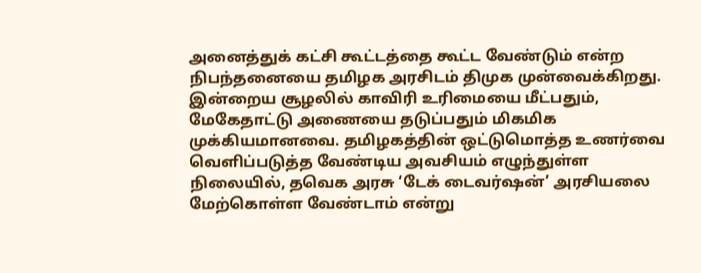அனைத்துக் கட்சி கூட்டத்தை கூட்ட வேண்டும் என்ற நிபந்தனையை தமிழக அரசிடம் திமுக முன்வைக்கிறது.
இன்றைய சூழலில் காவிரி உரிமையை மீட்பதும், மேகேதாட்டு அணையை தடுப்பதும் மிகமிக முக்கியமானவை. தமிழகத்தின் ஒட்டுமொத்த உணர்வை வெளிப்படுத்த வேண்டிய அவசியம் எழுந்துள்ள நிலையில், தவெக அரசு ‘டேக் டைவர்ஷன்’ அரசியலை மேற்கொள்ள வேண்டாம் என்று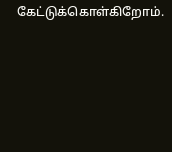கேட்டுக்கொள்கிறோம்.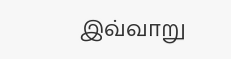இவ்வாறு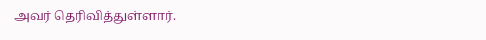அவர் தெரிவித்துள்ளார்.